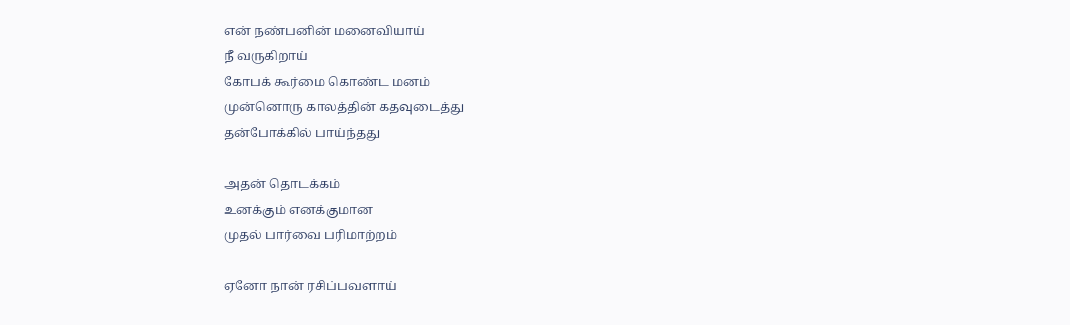என் நண்பனின் மனைவியாய்
நீ வருகிறாய்
கோபக் கூர்மை கொண்ட மனம்
முன்னொரு காலத்தின் கதவுடைத்து
தன்போக்கில் பாய்ந்தது

அதன் தொடக்கம்
உனக்கும் எனக்குமான
முதல் பார்வை பரிமாற்றம்

ஏனோ நான் ரசிப்பவளாய்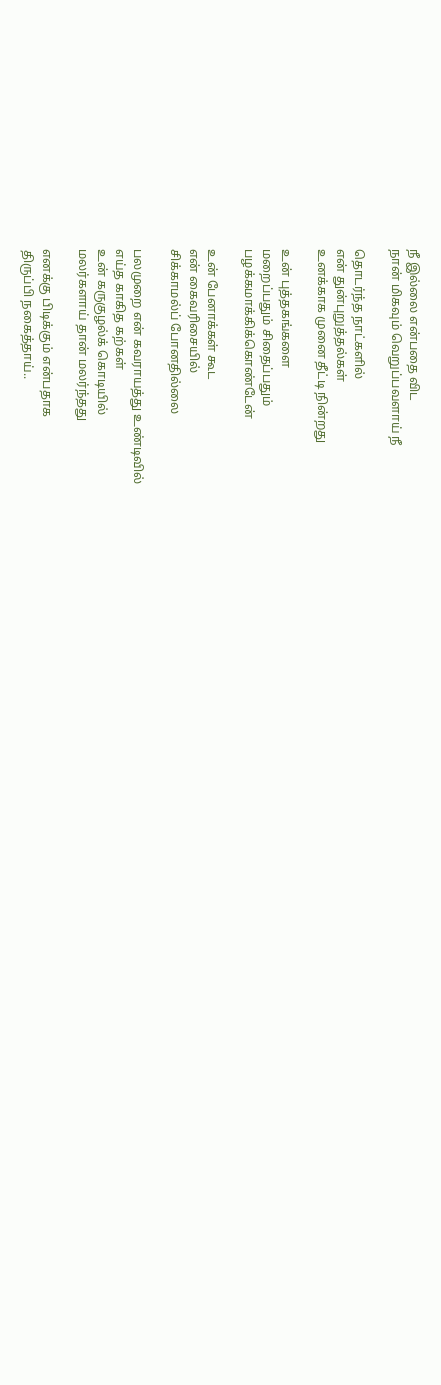நீ இல்லை என்பதை விட
நான் மிகவும் வெறுப்பவளாய் நீ

தொடர்ந்த நாட்களில்
என் துன்புறுத்தல்கள்
உனக்காக முனை தீட்டி நின்றது

உன் புத்தகங்களை
மறைப்பதும் சிதைப்பதும்
பழக்கமாக்கிக்கொண்டேன்

உன் பேனாக்கள் கூட
என் கைவரிசையில்
சிக்காமல்ப் போனதில்லை

பலமுறை என் கவராயத்து உண்டிவில்
எய்த காகித கற்கள்
உன் கருகுழல்க் கொடியில்
மலர்களாய் தான் மலர்ந்தது

எனக்கு பிடிக்கும் என்பதாக
திருப்பி நகைத்தாய்..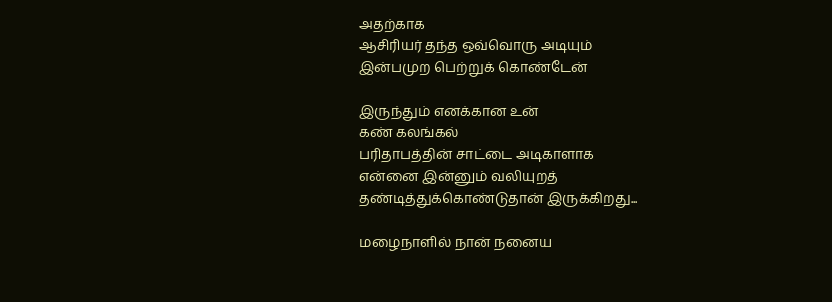அதற்காக
ஆசிரியர் தந்த ஒவ்வொரு அடியும்
இன்பமுற பெற்றுக் கொண்டேன்

இருந்தும் எனக்கான உன்
கண் கலங்கல்
பரிதாபத்தின் சாட்டை அடிகாளாக
என்னை இன்னும் வலியுறத்
தண்டித்துக்கொண்டுதான் இருக்கிறது...

மழைநாளில் நான் நனைய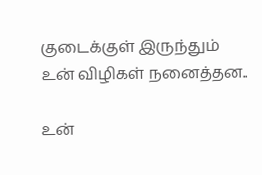குடைக்குள் இருந்தும்
உன் விழிகள் நனைத்தன..

உன்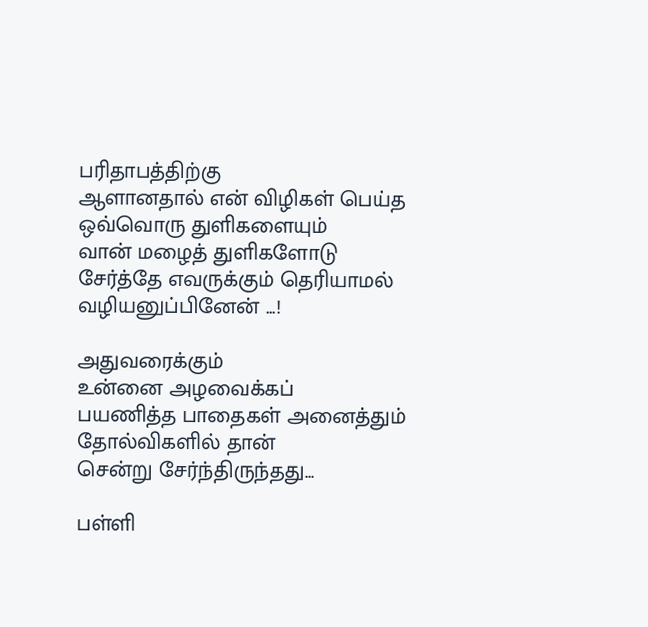பரிதாபத்திற்கு
ஆளானதால் என் விழிகள் பெய்த
ஒவ்வொரு துளிகளையும்
வான் மழைத் துளிகளோடு
சேர்த்தே எவருக்கும் தெரியாமல்
வழியனுப்பினேன் ...!

அதுவரைக்கும்
உன்னை அழவைக்கப்
பயணித்த பாதைகள் அனைத்தும்
தோல்விகளில் தான்
சென்று சேர்ந்திருந்தது...

பள்ளி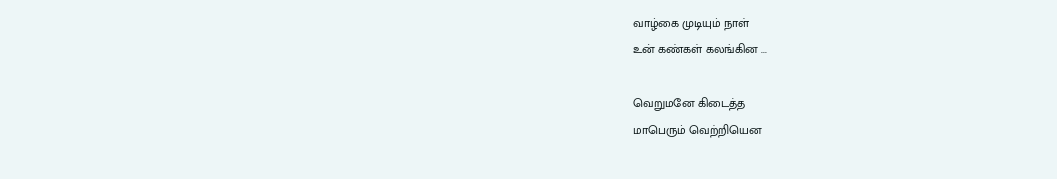வாழ்கை முடியும் நாள்
உன் கண்கள் கலங்கின ...

வெறுமனே கிடைத்த
மாபெரும் வெற்றியென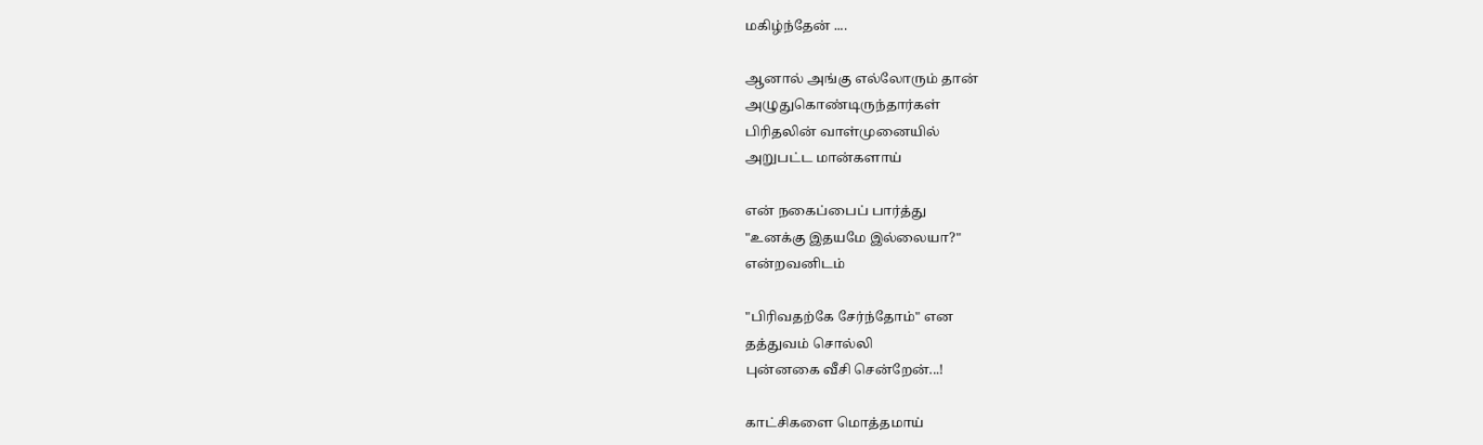மகிழ்ந்தேன் ....

ஆனால் அங்கு எல்லோரும் தான்
அழுதுகொண்டிருந்தார்கள்
பிரிதலின் வாள்முனையில்
அறுபட்ட மான்களாய்

என் நகைப்பைப் பார்த்து
"உனக்கு இதயமே இல்லையா?"
என்றவனிடம்

"பிரிவதற்கே சேர்ந்தோம்" என
தத்துவம் சொல்லி
புன்னகை வீசி சென்றேன்...!

காட்சிகளை மொத்தமாய்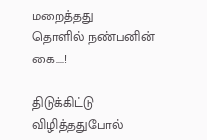மறைத்தது
தொளில் நண்பனின் கை....!

திடுக்கிட்டு விழித்ததுபோல்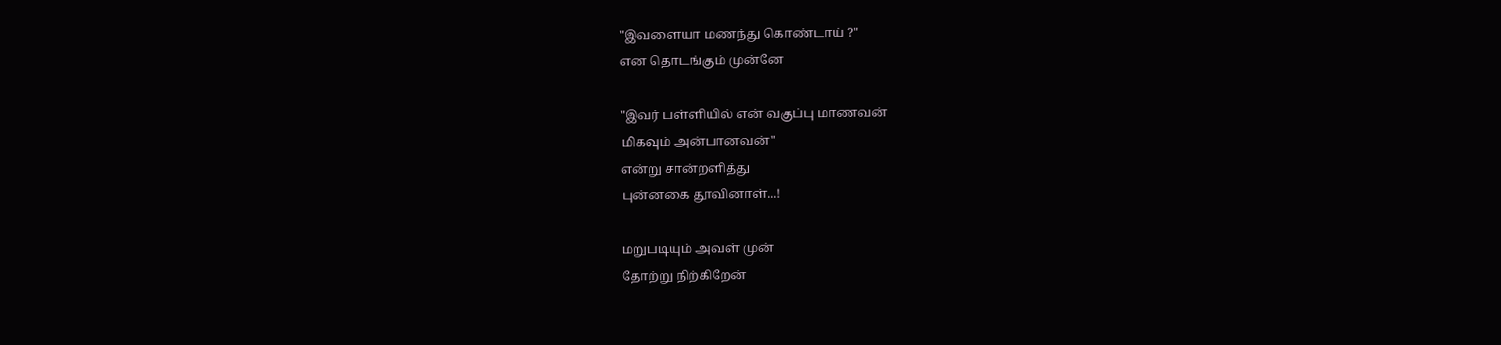"இவளையா மணந்து கொண்டாய் ?"
என தொடங்கும் முன்னே

"இவர் பள்ளியில் என் வகுப்பு மாணவன்
மிகவும் அன்பானவன்"
என்று சான்றளித்து
புன்னகை தூவினாள்...!

மறுபடியும் அவள் முன்
தோற்று நிற்கிறேன்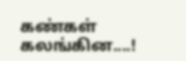கண்கள் கலங்கின....!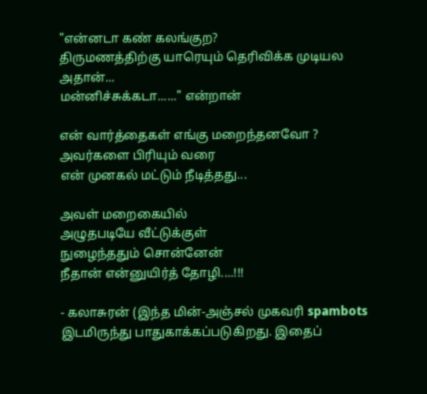"என்னடா கண் கலங்குற?
திருமணத்திற்கு யாரெயும் தெரிவிக்க முடியல அதான்...
மன்னிச்சுக்கடா......" என்றான்

என் வார்த்தைகள் எங்கு மறைந்தனவோ ?
அவர்களை பிரியும் வரை
என் முனகல் மட்டும் நீடித்தது...

அவள் மறைகையில்
அழுதபடியே வீட்டுக்குள்
நுழைந்ததும் சொன்னேன்
நீதான் என்னுயிர்த் தோழி....!!!

- கலாசுரன் (இந்த மின்-அஞ்சல் முகவரி spambots இடமிருந்து பாதுகாக்கப்படுகிறது. இதைப்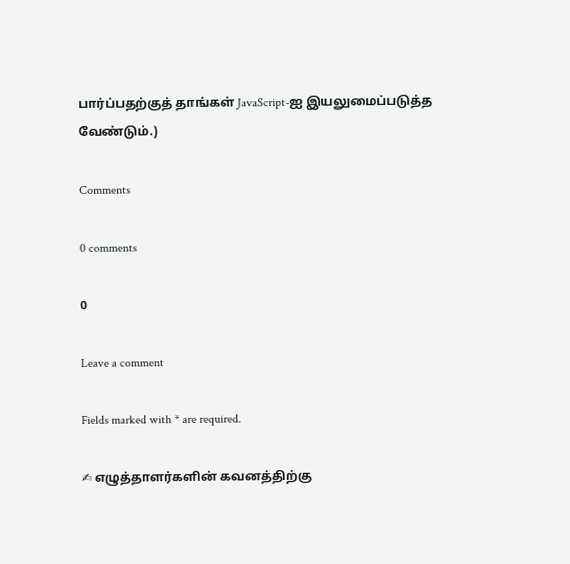பார்ப்பதற்குத் தாங்கள் JavaScript-ஐ இயலுமைப்படுத்த வேண்டும்.)

Comments

0 comments

0

Leave a comment

Fields marked with * are required.

✍ எழுத்தாளர்களின் கவனத்திற்கு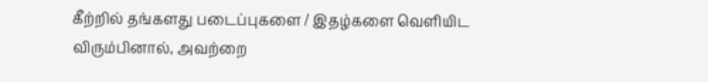கீற்றில் தங்களது படைப்புகளை / இதழ்களை வெளியிட விரும்பினால், அவற்றை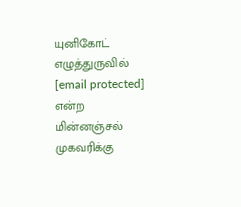யுனிகோட் எழுத்துருவில் [email protected] என்ற மின்னஞ்சல் முகவரிக்கு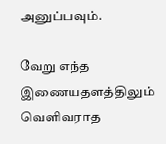அனுப்பவும்.

வேறு எந்த இணையதளத்திலும் வெளிவராத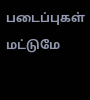படைப்புகள் மட்டுமே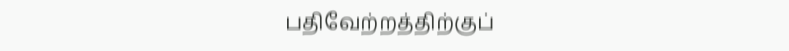பதிவேற்றத்திற்குப்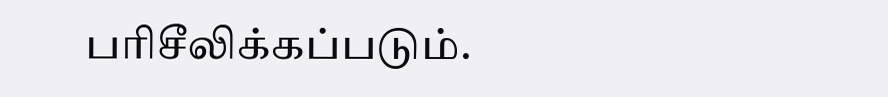பரிசீலிக்கப்படும்.